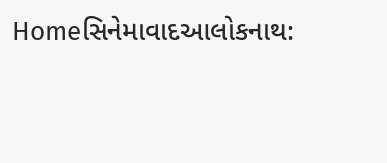Homeસિનેમાવાદઆલોકનાથ: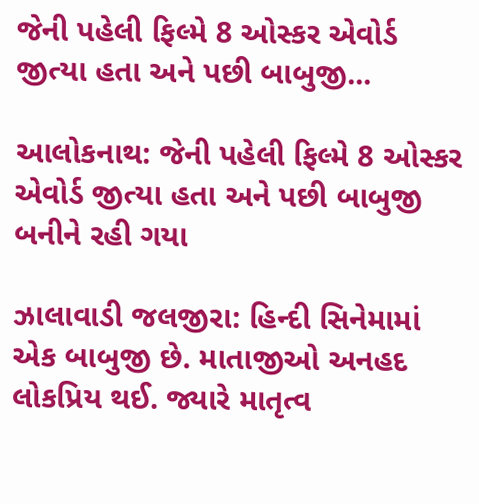જેની પહેલી ફિલ્મે 8 ઓસ્કર એવોર્ડ જીત્યા હતા અને પછી બાબુજી...

આલોકનાથ: જેની પહેલી ફિલ્મે 8 ઓસ્કર એવોર્ડ જીત્યા હતા અને પછી બાબુજી બનીને રહી ગયા

ઝાલાવાડી જલજીરા: હિન્દી સિનેમામાં એક બાબુજી છે. માતાજીઓ અનહદ લોકપ્રિય થઈ. જ્યારે માતૃત્વ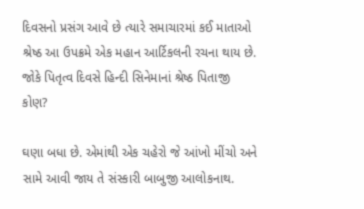દિવસનો પ્રસંગ આવે છે ત્યારે સમાચારમાં કઈ માતાઓ શ્રેષ્ઠ આ ઉપક્રમે એક મહાન આર્ટિકલની રચના થાય છે. જોકે પિતૃત્વ દિવસે હિન્દી સિનેમાનાં શ્રેષ્ઠ પિતાજી કોણ?

ઘણા બધા છે. એમાંથી એક ચહેરો જે આંખો મીંચો અને સામે આવી જાય તે સંસ્કારી બાબુજી આલોકનાથ.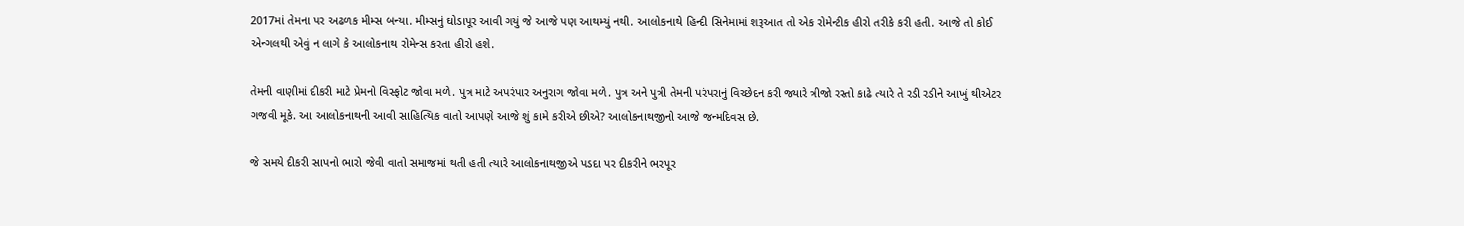2017માં તેમના પર અઢળક મીમ્સ બન્યા. મીમ્સનું ઘોડાપૂર આવી ગયું જે આજે પણ આથમ્યું નથી. આલોકનાથે હિન્દી સિનેમામાં શરૂઆત તો એક રોમેન્ટીક હીરો તરીકે કરી હતી. આજે તો કોઈ એન્ગલથી એવું ન લાગે કે આલોકનાથ રોમેન્સ કરતા હીરો હશે.

તેમની વાણીમાં દીકરી માટે પ્રેમનો વિસ્ફોટ જોવા મળે. પુત્ર માટે અપરંપાર અનુરાગ જોવા મળે. પુત્ર અને પુત્રી તેમની પરંપરાનું વિચ્છેદન કરી જ્યારે ત્રીજો રસ્તો કાઢે ત્યારે તે રડી રડીને આખું થીએટર ગજવી મૂકે. આ આલોકનાથની આવી સાહિત્યિક વાતો આપણે આજે શું કામે કરીએ છીએ? આલોકનાથજીનો આજે જન્મદિવસ છે.

જે સમયે દીકરી સાપનો ભારો જેવી વાતો સમાજમાં થતી હતી ત્યારે આલોકનાથજીએ પડદા પર દીકરીને ભરપૂર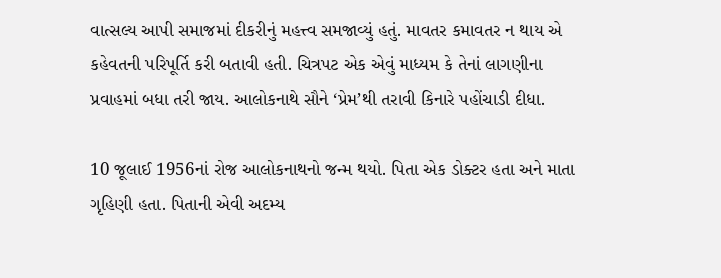વાત્સલ્ય આપી સમાજમાં દીકરીનું મહત્ત્વ સમજાવ્યું હતું. માવતર કમાવતર ન થાય એ કહેવતની પરિપૂર્તિ કરી બતાવી હતી. ચિત્રપટ એક એવું માધ્યમ કે તેનાં લાગણીના પ્રવાહમાં બધા તરી જાય. આલોકનાથે સૌને ‘પ્રેમ’થી તરાવી કિનારે પહોંચાડી દીધા.

10 જૂલાઈ 1956નાં રોજ આલોકનાથનો જન્મ થયો. પિતા એક ડોક્ટર હતા અને માતા ગૃહિણી હતા. પિતાની એવી અદમ્ય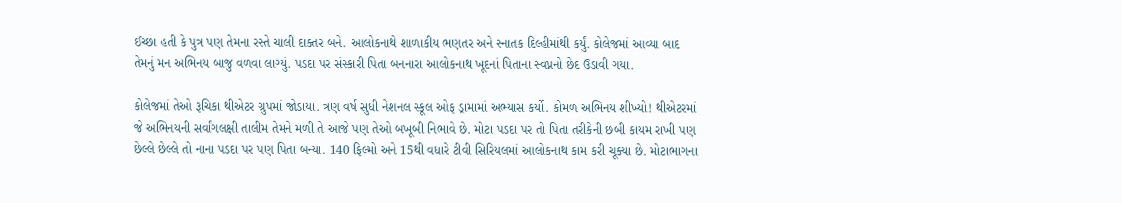ઈચ્છા હતી કે પુત્ર પણ તેમના રસ્તે ચાલી દાક્તર બને. આલોકનાથે શાળાકીય ભણતર અને સ્નાતક દિલ્હીમાંથી કર્યું. કોલેજમાં આવ્યા બાદ તેમનું મન અભિનય બાજુ વળવા લાગ્યું. પડદા પર સંસ્કારી પિતા બનનારા આલોકનાથ ખૂદનાં પિતાના સ્વપ્નનો છેદ ઉડાવી ગયા.

કોલેજમાં તેઓ રૂચિકા થીએટર ગ્રુપમાં જોડાયા. ત્રણ વર્ષ સુધી નેશનલ સ્કૂલ ઓફ ડ્રામામાં અભ્યાસ કર્યો. કોમળ અભિનય શીખ્યો! થીએટરમાં જે અભિનયની સર્વાંગલક્ષી તાલીમ તેમને મળી તે આજે પણ તેઓ બખૂબી નિભાવે છે. મોટા પડદા પર તો પિતા તરીકેની છબી કાયમ રાખી પણ છેલ્લે છેલ્લે તો નાના પડદા પર પણ પિતા બન્યા. 140 ફિલ્મો અને 15થી વધારે ટીવી સિરિયલમાં આલોકનાથ કામ કરી ચૂક્યા છે. મોટાભાગના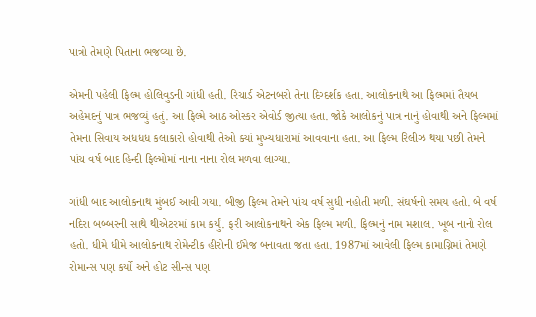પાત્રો તેમણે પિતાના ભજવ્યા છે.

એમની પહેલી ફિલ્મ હોલિવુડની ગાંધી હતી. રિચાર્ડ એટનબરો તેના દિગ્દર્શક હતા. આલોકનાથે આ ફિલ્મમાં તૈયબ અહેમદનું પાત્ર ભજવ્યું હતું. આ ફિલ્મે આઠ ઓસ્કર એવોર્ડ જીત્યા હતા. જોકે આલોકનું પાત્ર નાનું હોવાથી અને ફિલ્મમાં તેમના સિવાય અધધધ કલાકારો હોવાથી તેઓ ક્યાં મુખ્યધારામાં આવવાના હતા. આ ફિલ્મ રિલીઝ થયા પછી તેમને પાંચ વર્ષ બાદ હિન્દી ફિલ્મોમાં નાના નાના રોલ મળવા લાગ્યા.

ગાંધી બાદ આલોકનાથ મુંબઈ આવી ગયા. બીજી ફિલ્મ તેમને પાંચ વર્ષ સુધી નહોતી મળી. સંઘર્ષનો સમય હતો. બે વર્ષ નદિરા બબ્બરની સાથે થીએટરમાં કામ કર્યું. ફરી આલોકનાથને એક ફિલ્મ મળી. ફિલ્મનું નામ મશાલ. ખૂબ નાનો રોલ હતો. ધીમે ધીમે આલોકનાથ રોમેન્ટીક હીરોની ઈમેજ બનાવતા જતા હતા. 1987માં આવેલી ફિલ્મ કામાગ્નિમાં તેમણે રોમાન્સ પણ કર્યો અને હોટ સીન્સ પણ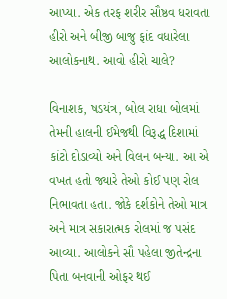આપ્યા. એક તરફ શરીર સૌષ્ઠવ ધરાવતા હીરો અને બીજી બાજુ ફાંદ વધારેલા આલોકનાથ. આવો હીરો ચાલે?

વિનાશક, ષડયંત્ર, બોલ રાધા બોલમાં તેમની હાલની ઈમેજથી વિરૂદ્ધ દિશામાં કાંટો દોડાવ્યો અને વિલન બન્યા. આ એ વખત હતો જ્યારે તેઓ કોઈ પણ રોલ નિભાવતા હતા. જોકે દર્શકોને તેઓ માત્ર અને માત્ર સકારાત્મક રોલમાં જ પસંદ આવ્યા. આલોકને સૌ પહેલા જીતેન્દ્રના પિતા બનવાની ઓફર થઈ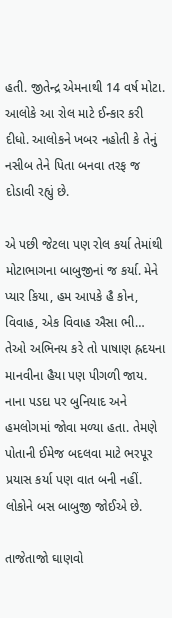હતી. જીતેન્દ્ર એમનાથી 14 વર્ષ મોટા. આલોકે આ રોલ માટે ઈન્કાર કરી દીધો. આલોકને ખબર નહોતી કે તેનું નસીબ તેને પિતા બનવા તરફ જ દોડાવી રહ્યું છે.

એ પછી જેટલા પણ રોલ કર્યા તેમાંથી મોટાભાગના બાબુજીનાં જ કર્યા. મેને પ્યાર કિયા, હમ આપકે હૈ કોન, વિવાહ, એક વિવાહ ઐસા ભી… તેઓ અભિનય કરે તો પાષાણ હ્રદયના માનવીના હૈયા પણ પીગળી જાય. નાના પડદા પર બુનિયાદ અને હમલોગમાં જોવા મળ્યા હતા. તેમણે પોતાની ઈમેજ બદલવા માટે ભરપૂર પ્રયાસ કર્યા પણ વાત બની નહીં. લોકોને બસ બાબુજી જોઈએ છે.

તાજેતાજો ઘાણવો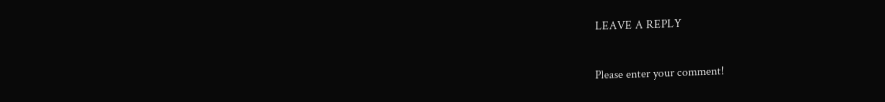LEAVE A REPLY

Please enter your comment!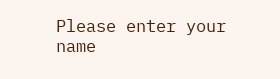Please enter your name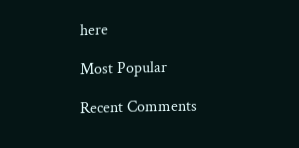here

Most Popular

Recent Comments